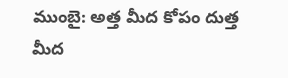ముంబై: అత్త మీద కోపం దుత్త మీద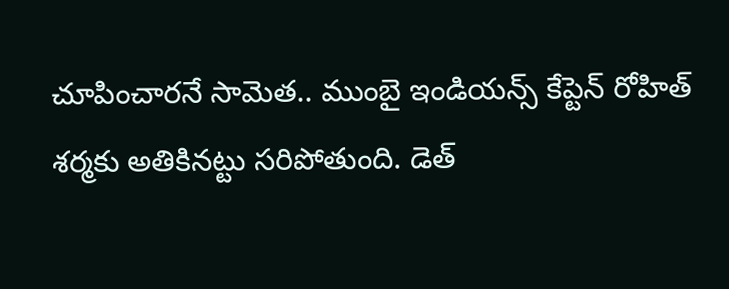చూపించారనే సామెత.. ముంబై ఇండియన్స్ కేప్టెన్ రోహిత్ శర్మకు అతికినట్టు సరిపోతుంది. డెత్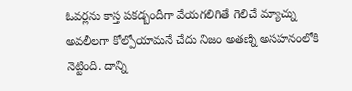ఓవర్లను కాస్త పకడ్బందీగా వేయగలిగితే గెలిచే మ్యాచ్ను అవలీలగా కోల్పోయామనే చేదు నిజం అతణ్ని అసహనంలోకి నెట్టింది. దాన్ని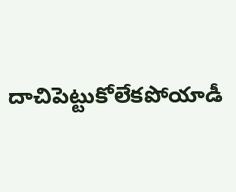దాచిపెట్టుకోలేకపోయాడీ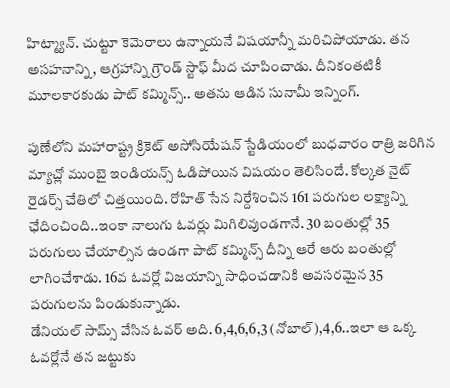హిట్మ్యాన్. చుట్టూ కెమెరాలు ఉన్నాయనే విషయాన్నీ మరిచిపోయాడు. తన అసహనాన్ని, ఆగ్రహాన్ని గ్రౌండ్ స్టాఫ్ మీద చూపించాడు. దీనికంతటికీ మూలకారకుడు పాట్ కమ్మిన్స్.. అతను ఆడిన సునామీ ఇన్నింగ్.

పుణేలోని మహారాష్ట్ర క్రికెట్ అసోసియేషన్ స్టేడియంలో బుధవారం రాత్రి జరిగిన మ్యాచ్లో ముంబై ఇండియన్స్ ఓడిపోయిన విషయం తెలిసిందే. కోల్కత నైట్ రైడర్స్ చేతిలో చిత్తయింది. రోహిత్ సేన నిర్దేశించిన 161 పరుగుల లక్ష్యాన్ని ఛేదించింది..ఇంకా నాలుగు ఓవర్లు మిగిలివుండగానే. 30 బంతుల్లో 35 పరుగులు చేయాల్సిన ఉండగా పాట్ కమ్మిన్స్ దీన్ని ఆరే ఆరు బంతుల్లో లాగించేశాడు. 16వ ఓవర్లో విజయాన్ని సాధించడానికి అవసరమైన 35 పరుగులను పిండుకున్నాడు.
డేనియల్ సామ్స్ వేసిన ఓవర్ అది. 6,4,6,6,3 (నోబాల్),4,6..ఇలా ఆ ఒక్క ఓవర్లోనే తన జట్టుకు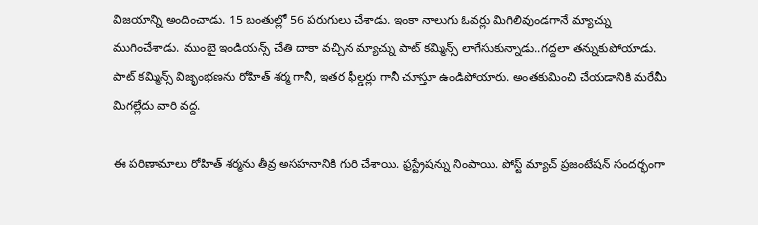విజయాన్ని అందించాడు. 15 బంతుల్లో 56 పరుగులు చేశాడు. ఇంకా నాలుగు ఓవర్లు మిగిలివుండగానే మ్యాచ్ను ముగించేశాడు. ముంబై ఇండియన్స్ చేతి దాకా వచ్చిన మ్యాచ్ను పాట్ కమ్మిన్స్ లాగేసుకున్నాడు..గద్దలా తన్నుకుపోయాడు. పాట్ కమ్మిన్స్ విజృంభణను రోహిత్ శర్మ గానీ, ఇతర ఫీల్డర్లు గానీ చూస్తూ ఉండిపోయారు. అంతకుమించి చేయడానికి మరేమీ మిగల్లేదు వారి వద్ద.

ఈ పరిణామాలు రోహిత్ శర్మను తీవ్ర అసహనానికి గురి చేశాయి. ఫ్రస్ట్రేషన్ను నింపాయి. పోస్ట్ మ్యాచ్ ప్రజంటేషన్ సందర్భంగా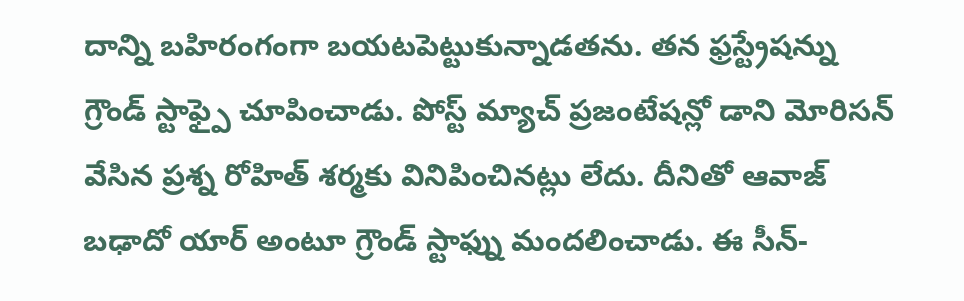దాన్ని బహిరంగంగా బయటపెట్టుకున్నాడతను. తన ఫ్రస్ట్రేషన్ను గ్రౌండ్ స్టాఫ్పై చూపించాడు. పోస్ట్ మ్యాచ్ ప్రజంటేషన్లో డాని మోరిసన్ వేసిన ప్రశ్న రోహిత్ శర్మకు వినిపించినట్లు లేదు. దీనితో ఆవాజ్ బఢాదో యార్ అంటూ గ్రౌండ్ స్టాఫ్ను మందలించాడు. ఈ సీన్-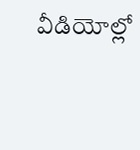వీడియోల్లో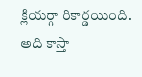క్లియర్గా రికార్డయింది. అది కాస్తా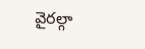వైరల్గా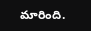మారింది.